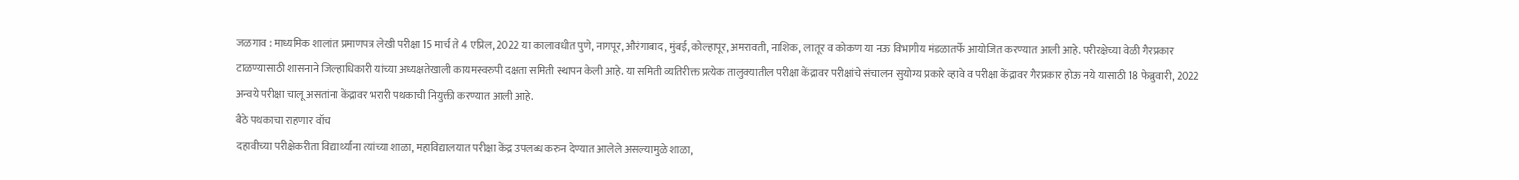जळगाव : माध्यमिक शालांत प्रमाणपत्र लेखी परीक्षा 15 मार्च ते 4 एप्रिल, 2022 या कालावधीत पुणे, नागपूर, औरंगाबाद, मुंबई, कोल्हापूर, अमरावती, नाशिक, लातूर व कोकण या नऊ विभागीय मंडळातर्फे आयोजित करण्यात आली आहे. परीरक्षेच्या वेळी गैरप्रकार टाळण्यासाठी शासनाने जिल्हाधिकारी यांच्या अध्यक्षतेखाली कायमस्वरुपी दक्षता समिती स्थापन केली आहे. या समिती व्यतिरीक्त प्रत्येक तालुक्यातील परीक्षा केंद्रावर परीक्षांचे संचालन सुयोग्य प्रकारे व्हावे व परीक्षा केंद्रावर गैरप्रकार होऊ नये यासाठी 18 फेब्रुवारी, 2022 अन्वये परीक्षा चालू असतांना केंद्रावर भरारी पथकाची नियुक्ती करण्यात आली आहे.
बैठे पथकाचा राहणार वॉच
दहावीच्या परीक्षेकरीता विद्यार्थ्यांना त्यांच्या शाळा, महाविद्यालयात परीक्षा केंद्र उपलब्ध करुन देण्यात आलेले असल्यामुळे शाळा,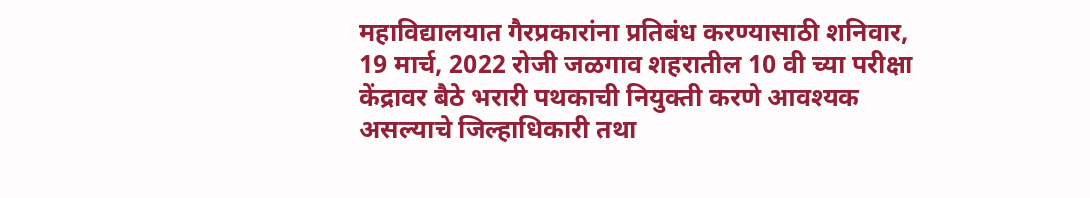महाविद्यालयात गैरप्रकारांना प्रतिबंध करण्यासाठी शनिवार, 19 मार्च, 2022 रोजी जळगाव शहरातील 10 वी च्या परीक्षा केंद्रावर बैठे भरारी पथकाची नियुक्ती करणे आवश्यक असल्याचे जिल्हाधिकारी तथा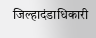जिल्हादंडाधिकारी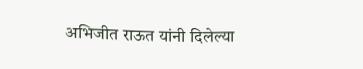अभिजीत राऊत यांनी दिलेल्या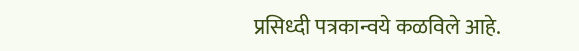प्रसिध्दी पत्रकान्वये कळविले आहे.